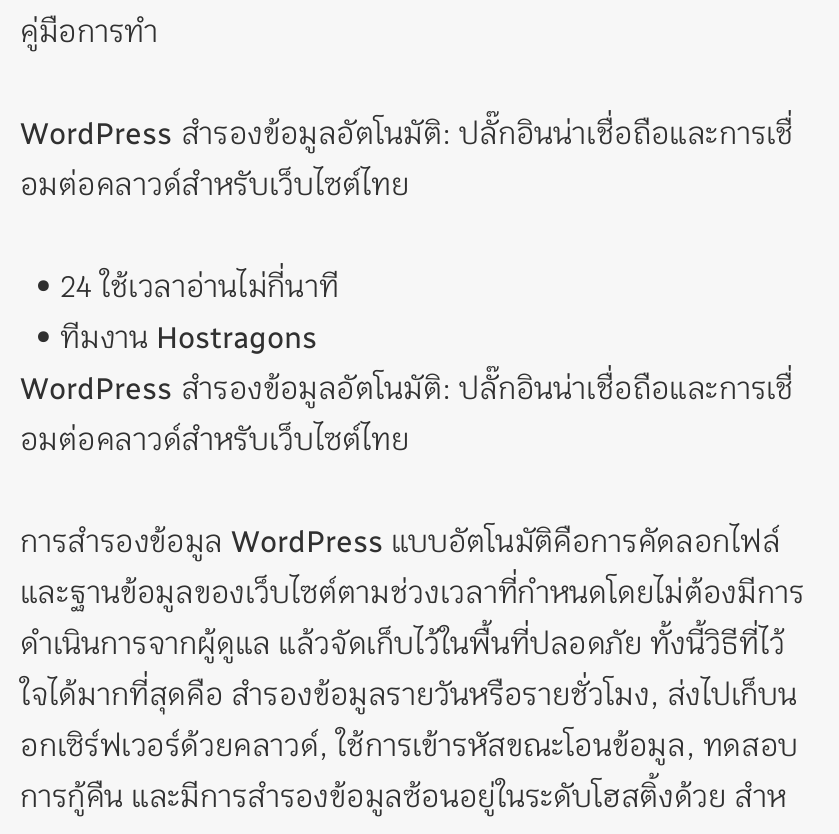คู่มือการทำ

WordPress สำรองข้อมูลอัตโนมัติ: ปลั๊กอินน่าเชื่อถือและการเชื่อมต่อคลาวด์สำหรับเว็บไซต์ไทย

  • 24 ใช้เวลาอ่านไม่กี่นาที
  • ทีมงาน Hostragons
WordPress สำรองข้อมูลอัตโนมัติ: ปลั๊กอินน่าเชื่อถือและการเชื่อมต่อคลาวด์สำหรับเว็บไซต์ไทย

การสำรองข้อมูล WordPress แบบอัตโนมัติคือการคัดลอกไฟล์และฐานข้อมูลของเว็บไซต์ตามช่วงเวลาที่กำหนดโดยไม่ต้องมีการดำเนินการจากผู้ดูแล แล้วจัดเก็บไว้ในพื้นที่ปลอดภัย ทั้งนี้วิธีที่ไว้ใจได้มากที่สุดคือ สำรองข้อมูลรายวันหรือรายชั่วโมง, ส่งไปเก็บนอกเซิร์ฟเวอร์ด้วยคลาวด์, ใช้การเข้ารหัสขณะโอนข้อมูล, ทดสอบการกู้คืน และมีการสำรองข้อมูลซ้อนอยู่ในระดับโฮสติ้งด้วย สำห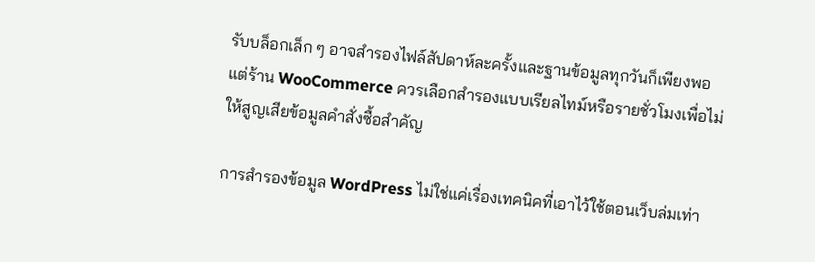รับบล็อกเล็ก ๆ อาจสำรองไฟล์สัปดาห์ละครั้งและฐานข้อมูลทุกวันก็เพียงพอ แต่ร้าน WooCommerce ควรเลือกสำรองแบบเรียลไทม์หรือรายชั่วโมงเพื่อไม่ให้สูญเสียข้อมูลคำสั่งซื้อสำคัญ

การสำรองข้อมูล WordPress ไม่ใช่แค่เรื่องเทคนิคที่เอาไว้ใช้ตอนเว็บล่มเท่า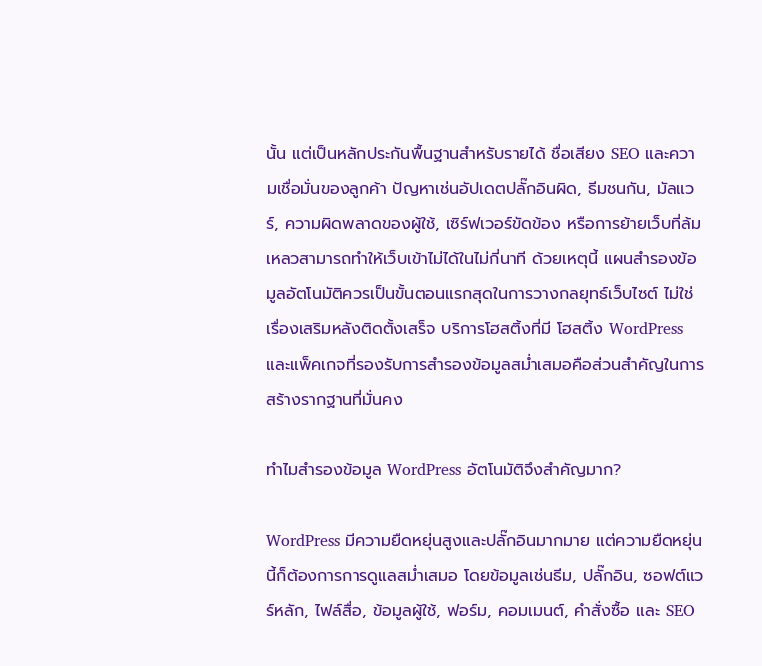นั้น แต่เป็นหลักประกันพื้นฐานสำหรับรายได้ ชื่อเสียง SEO และความเชื่อมั่นของลูกค้า ปัญหาเช่นอัปเดตปลั๊กอินผิด, ธีมชนกัน, มัลแวร์, ความผิดพลาดของผู้ใช้, เซิร์ฟเวอร์ขัดข้อง หรือการย้ายเว็บที่ล้มเหลวสามารถทำให้เว็บเข้าไม่ได้ในไม่กี่นาที ด้วยเหตุนี้ แผนสำรองข้อมูลอัตโนมัติควรเป็นขั้นตอนแรกสุดในการวางกลยุทธ์เว็บไซต์ ไม่ใช่เรื่องเสริมหลังติดตั้งเสร็จ บริการโฮสติ้งที่มี โฮสติ้ง WordPress และแพ็คเกจที่รองรับการสำรองข้อมูลสม่ำเสมอคือส่วนสำคัญในการสร้างรากฐานที่มั่นคง

ทำไมสำรองข้อมูล WordPress อัตโนมัติจึงสำคัญมาก?

WordPress มีความยืดหยุ่นสูงและปลั๊กอินมากมาย แต่ความยืดหยุ่นนี้ก็ต้องการการดูแลสม่ำเสมอ โดยข้อมูลเช่นธีม, ปลั๊กอิน, ซอฟต์แวร์หลัก, ไฟล์สื่อ, ข้อมูลผู้ใช้, ฟอร์ม, คอมเมนต์, คำสั่งซื้อ และ SEO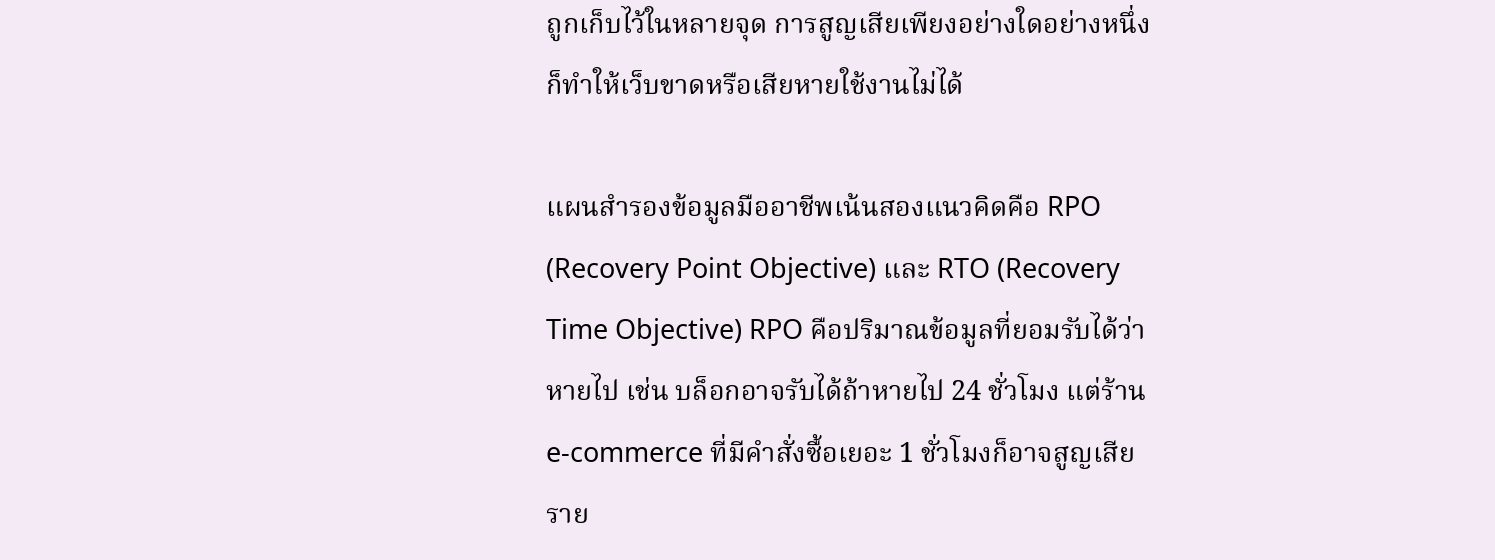ถูกเก็บไว้ในหลายจุด การสูญเสียเพียงอย่างใดอย่างหนึ่งก็ทำให้เว็บขาดหรือเสียหายใช้งานไม่ได้

แผนสำรองข้อมูลมืออาชีพเน้นสองแนวคิดคือ RPO (Recovery Point Objective) และ RTO (Recovery Time Objective) RPO คือปริมาณข้อมูลที่ยอมรับได้ว่าหายไป เช่น บล็อกอาจรับได้ถ้าหายไป 24 ชั่วโมง แต่ร้าน e-commerce ที่มีคำสั่งซื้อเยอะ 1 ชั่วโมงก็อาจสูญเสียราย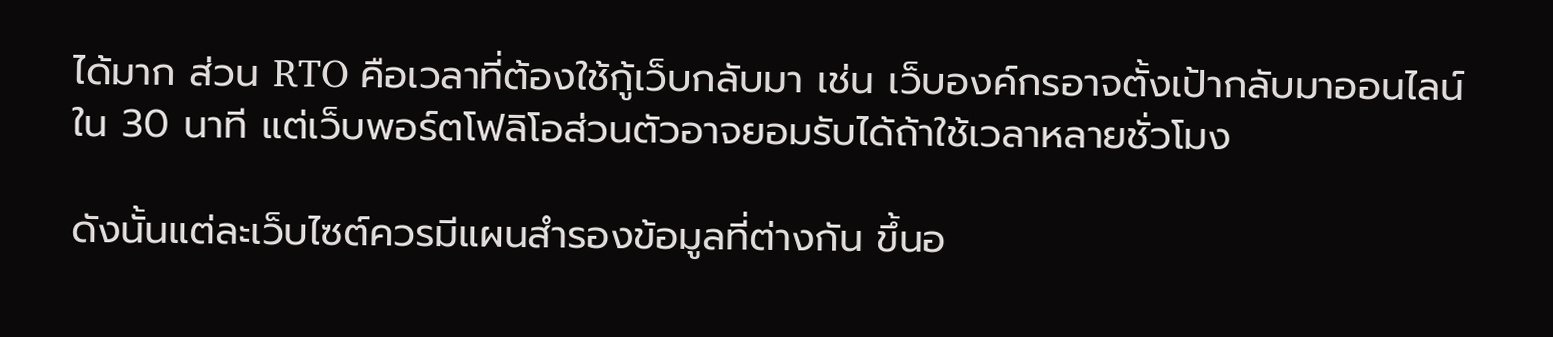ได้มาก ส่วน RTO คือเวลาที่ต้องใช้กู้เว็บกลับมา เช่น เว็บองค์กรอาจตั้งเป้ากลับมาออนไลน์ใน 30 นาที แต่เว็บพอร์ตโฟลิโอส่วนตัวอาจยอมรับได้ถ้าใช้เวลาหลายชั่วโมง

ดังนั้นแต่ละเว็บไซต์ควรมีแผนสำรองข้อมูลที่ต่างกัน ขึ้นอ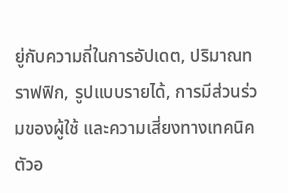ยู่กับความถี่ในการอัปเดต, ปริมาณทราฟฟิก, รูปแบบรายได้, การมีส่วนร่วมของผู้ใช้ และความเสี่ยงทางเทคนิค ตัวอ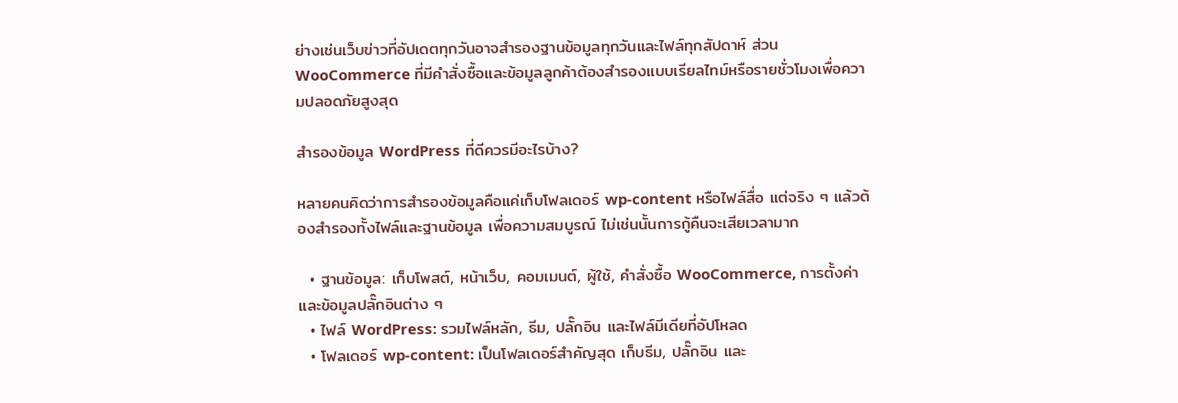ย่างเช่นเว็บข่าวที่อัปเดตทุกวันอาจสำรองฐานข้อมูลทุกวันและไฟล์ทุกสัปดาห์ ส่วน WooCommerce ที่มีคำสั่งซื้อและข้อมูลลูกค้าต้องสำรองแบบเรียลไทม์หรือรายชั่วโมงเพื่อความปลอดภัยสูงสุด

สำรองข้อมูล WordPress ที่ดีควรมีอะไรบ้าง?

หลายคนคิดว่าการสำรองข้อมูลคือแค่เก็บโฟลเดอร์ wp-content หรือไฟล์สื่อ แต่จริง ๆ แล้วต้องสำรองทั้งไฟล์และฐานข้อมูล เพื่อความสมบูรณ์ ไม่เช่นนั้นการกู้คืนจะเสียเวลามาก

  • ฐานข้อมูล: เก็บโพสต์, หน้าเว็บ, คอมเมนต์, ผู้ใช้, คำสั่งซื้อ WooCommerce, การตั้งค่า และข้อมูลปลั๊กอินต่าง ๆ
  • ไฟล์ WordPress: รวมไฟล์หลัก, ธีม, ปลั๊กอิน และไฟล์มีเดียที่อัปโหลด
  • โฟลเดอร์ wp-content: เป็นโฟลเดอร์สำคัญสุด เก็บธีม, ปลั๊กอิน และ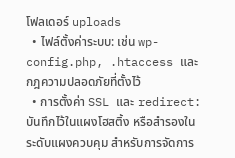โฟลเดอร์ uploads
  • ไฟล์ตั้งค่าระบบ: เช่น wp-config.php, .htaccess และกฎความปลอดภัยที่ตั้งไว้
  • การตั้งค่า SSL และ redirect: บันทึกไว้ในแผงโฮสติ้ง หรือสำรองในระดับแผงควบคุม สำหรับการจัดการ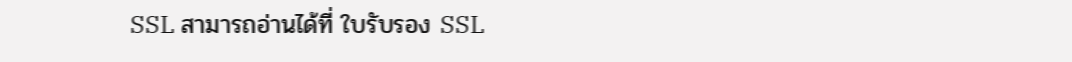SSL สามารถอ่านได้ที่ ใบรับรอง SSL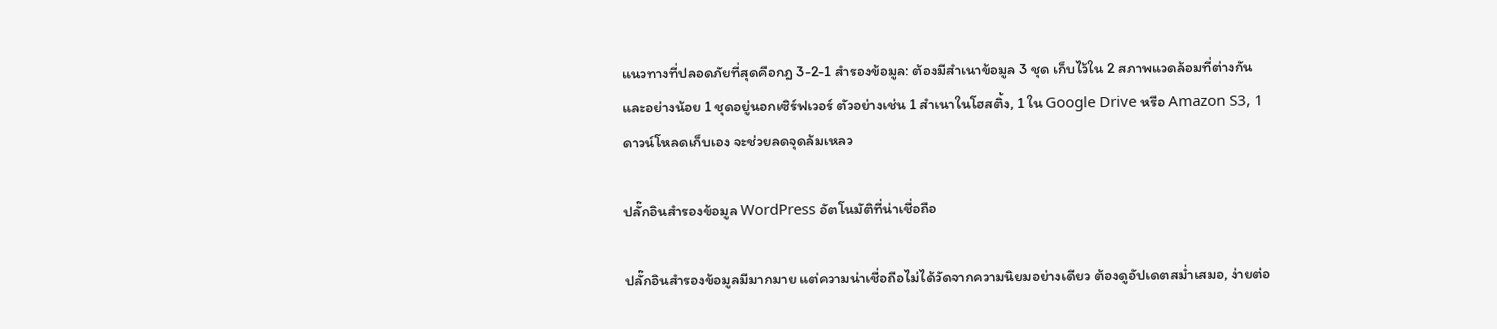แนวทางที่ปลอดภัยที่สุดคือกฎ 3-2-1 สำรองข้อมูล: ต้องมีสำเนาข้อมูล 3 ชุด เก็บไว้ใน 2 สภาพแวดล้อมที่ต่างกัน และอย่างน้อย 1 ชุดอยู่นอกเซิร์ฟเวอร์ ตัวอย่างเช่น 1 สำเนาในโฮสติ้ง, 1 ใน Google Drive หรือ Amazon S3, 1 ดาวน์โหลดเก็บเอง จะช่วยลดจุดล้มเหลว

ปลั๊กอินสำรองข้อมูล WordPress อัตโนมัติที่น่าเชื่อถือ

ปลั๊กอินสำรองข้อมูลมีมากมาย แต่ความน่าเชื่อถือไม่ได้วัดจากความนิยมอย่างเดียว ต้องดูอัปเดตสม่ำเสมอ, ง่ายต่อ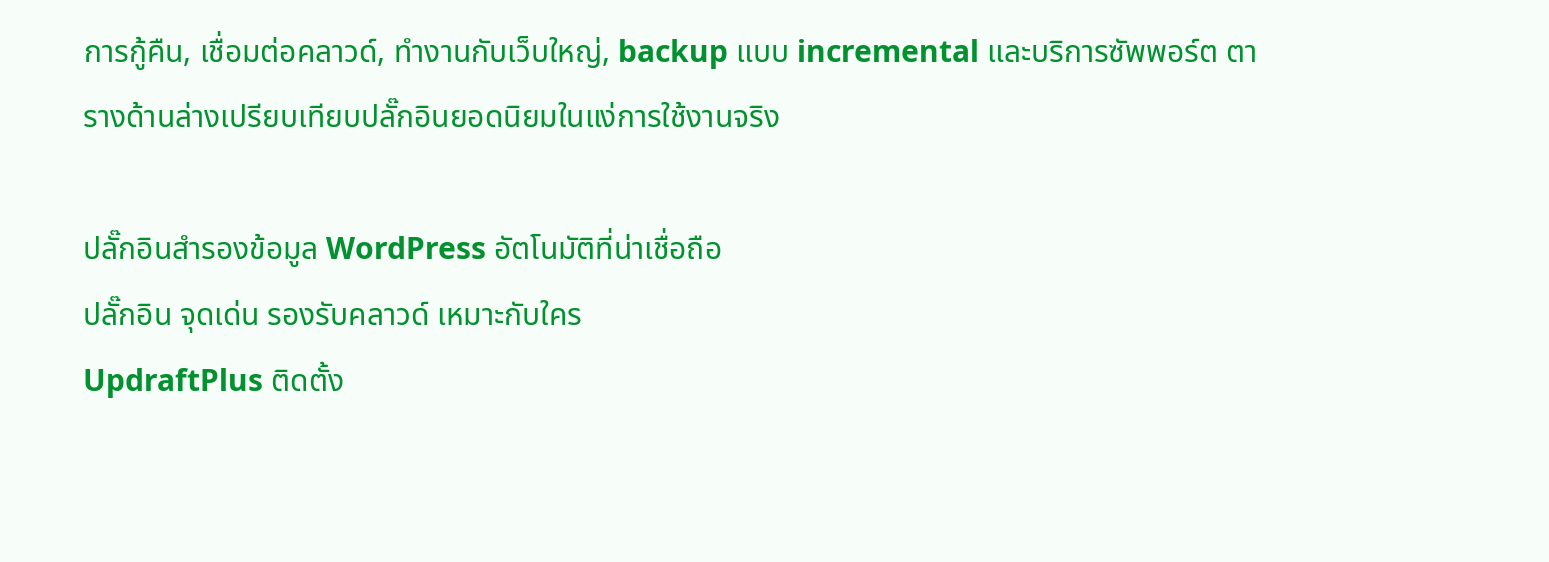การกู้คืน, เชื่อมต่อคลาวด์, ทำงานกับเว็บใหญ่, backup แบบ incremental และบริการซัพพอร์ต ตารางด้านล่างเปรียบเทียบปลั๊กอินยอดนิยมในแง่การใช้งานจริง

ปลั๊กอินสำรองข้อมูล WordPress อัตโนมัติที่น่าเชื่อถือ
ปลั๊กอิน จุดเด่น รองรับคลาวด์ เหมาะกับใคร
UpdraftPlus ติดตั้ง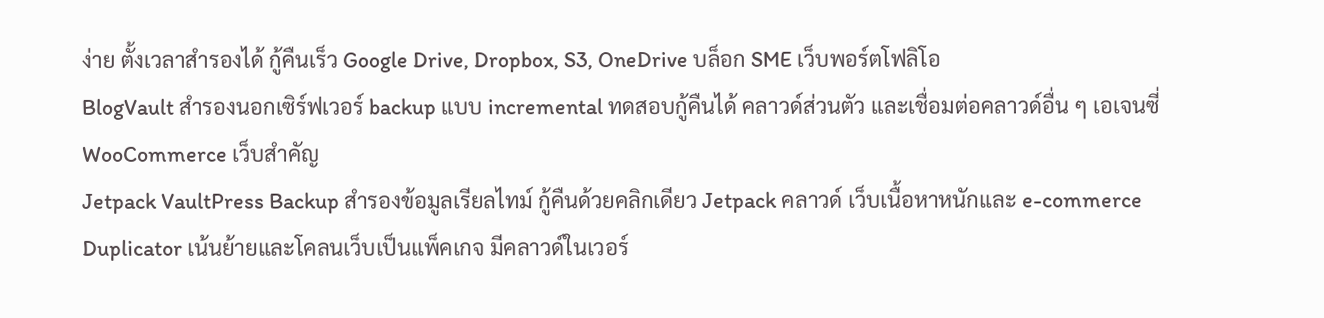ง่าย ตั้งเวลาสำรองได้ กู้คืนเร็ว Google Drive, Dropbox, S3, OneDrive บล็อก SME เว็บพอร์ตโฟลิโอ
BlogVault สำรองนอกเซิร์ฟเวอร์ backup แบบ incremental ทดสอบกู้คืนได้ คลาวด์ส่วนตัว และเชื่อมต่อคลาวด์อื่น ๆ เอเจนซี่ WooCommerce เว็บสำคัญ
Jetpack VaultPress Backup สำรองข้อมูลเรียลไทม์ กู้คืนด้วยคลิกเดียว Jetpack คลาวด์ เว็บเนื้อหาหนักและ e-commerce
Duplicator เน้นย้ายและโคลนเว็บเป็นแพ็คเกจ มีคลาวด์ในเวอร์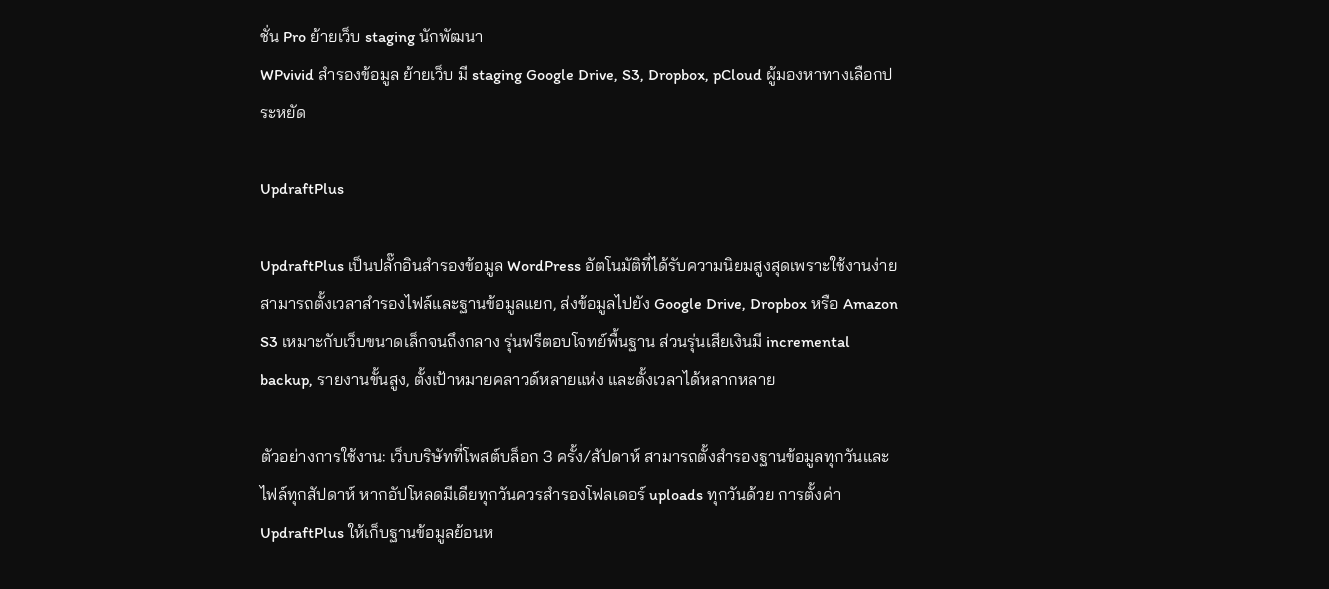ชั่น Pro ย้ายเว็บ staging นักพัฒนา
WPvivid สำรองข้อมูล ย้ายเว็บ มี staging Google Drive, S3, Dropbox, pCloud ผู้มองหาทางเลือกประหยัด

UpdraftPlus

UpdraftPlus เป็นปลั๊กอินสำรองข้อมูล WordPress อัตโนมัติที่ได้รับความนิยมสูงสุดเพราะใช้งานง่าย สามารถตั้งเวลาสำรองไฟล์และฐานข้อมูลแยก, ส่งข้อมูลไปยัง Google Drive, Dropbox หรือ Amazon S3 เหมาะกับเว็บขนาดเล็กจนถึงกลาง รุ่นฟรีตอบโจทย์พื้นฐาน ส่วนรุ่นเสียเงินมี incremental backup, รายงานขั้นสูง, ตั้งเป้าหมายคลาวด์หลายแห่ง และตั้งเวลาได้หลากหลาย

ตัวอย่างการใช้งาน: เว็บบริษัทที่โพสต์บล็อก 3 ครั้ง/สัปดาห์ สามารถตั้งสำรองฐานข้อมูลทุกวันและไฟล์ทุกสัปดาห์ หากอัปโหลดมีเดียทุกวันควรสำรองโฟลเดอร์ uploads ทุกวันด้วย การตั้งค่า UpdraftPlus ให้เก็บฐานข้อมูลย้อนห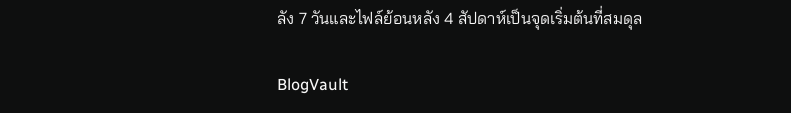ลัง 7 วันและไฟล์ย้อนหลัง 4 สัปดาห์เป็นจุดเริ่มต้นที่สมดุล

BlogVault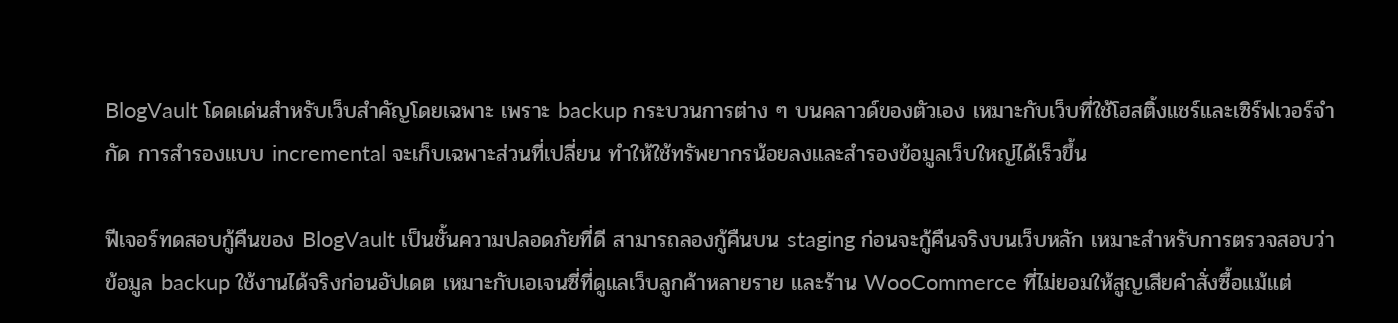BlogVault โดดเด่นสำหรับเว็บสำคัญโดยเฉพาะ เพราะ backup กระบวนการต่าง ๆ บนคลาวด์ของตัวเอง เหมาะกับเว็บที่ใช้โฮสติ้งแชร์และเซิร์ฟเวอร์จำกัด การสำรองแบบ incremental จะเก็บเฉพาะส่วนที่เปลี่ยน ทำให้ใช้ทรัพยากรน้อยลงและสำรองข้อมูลเว็บใหญ่ได้เร็วขึ้น

ฟีเจอร์ทดสอบกู้คืนของ BlogVault เป็นชั้นความปลอดภัยที่ดี สามารถลองกู้คืนบน staging ก่อนจะกู้คืนจริงบนเว็บหลัก เหมาะสำหรับการตรวจสอบว่าข้อมูล backup ใช้งานได้จริงก่อนอัปเดต เหมาะกับเอเจนซี่ที่ดูแลเว็บลูกค้าหลายราย และร้าน WooCommerce ที่ไม่ยอมให้สูญเสียคำสั่งซื้อแม้แต่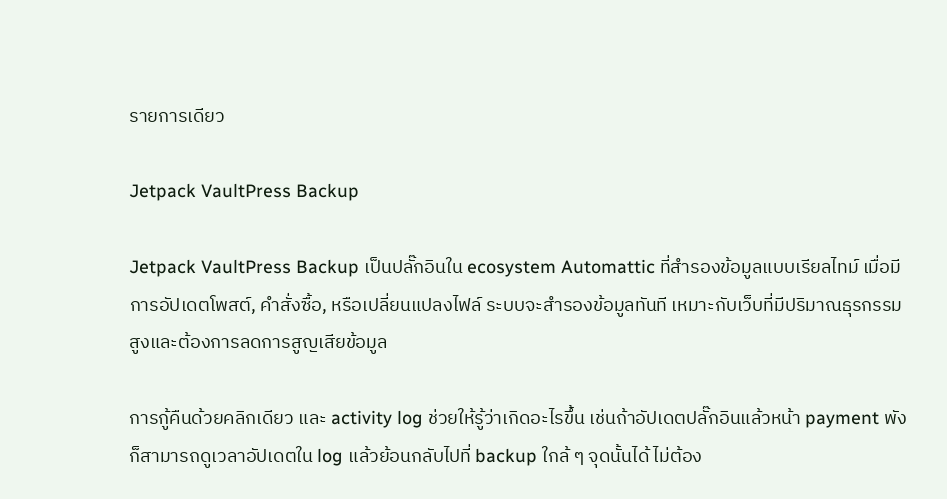รายการเดียว

Jetpack VaultPress Backup

Jetpack VaultPress Backup เป็นปลั๊กอินใน ecosystem Automattic ที่สำรองข้อมูลแบบเรียลไทม์ เมื่อมีการอัปเดตโพสต์, คำสั่งซื้อ, หรือเปลี่ยนแปลงไฟล์ ระบบจะสำรองข้อมูลทันที เหมาะกับเว็บที่มีปริมาณธุรกรรมสูงและต้องการลดการสูญเสียข้อมูล

การกู้คืนด้วยคลิกเดียว และ activity log ช่วยให้รู้ว่าเกิดอะไรขึ้น เช่นถ้าอัปเดตปลั๊กอินแล้วหน้า payment พัง ก็สามารถดูเวลาอัปเดตใน log แล้วย้อนกลับไปที่ backup ใกล้ ๆ จุดนั้นได้ ไม่ต้อง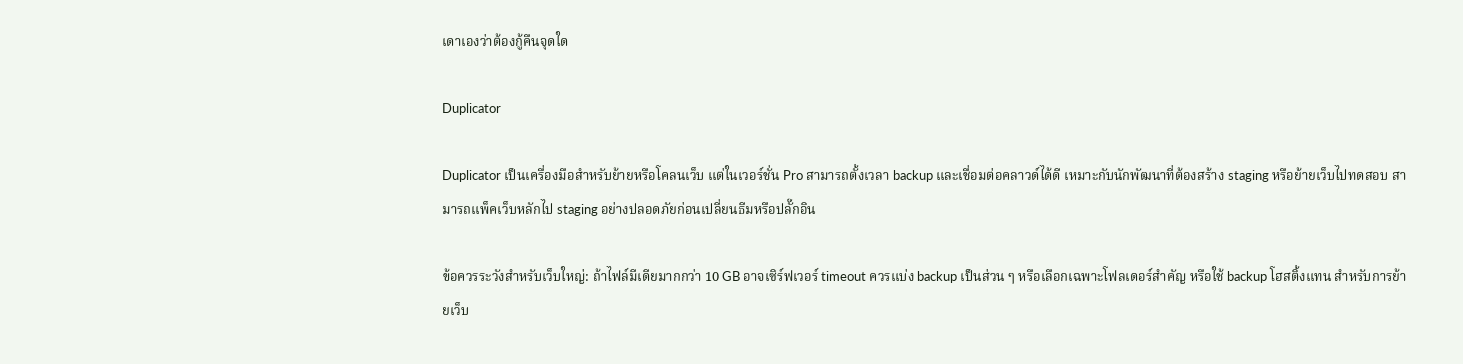เดาเองว่าต้องกู้คืนจุดใด

Duplicator

Duplicator เป็นเครื่องมือสำหรับย้ายหรือโคลนเว็บ แต่ในเวอร์ชั่น Pro สามารถตั้งเวลา backup และเชื่อมต่อคลาวด์ได้ดี เหมาะกับนักพัฒนาที่ต้องสร้าง staging หรือย้ายเว็บไปทดสอบ สามารถแพ็คเว็บหลักไป staging อย่างปลอดภัยก่อนเปลี่ยนธีมหรือปลั๊กอิน

ข้อควรระวังสำหรับเว็บใหญ่: ถ้าไฟล์มีเดียมากกว่า 10 GB อาจเซิร์ฟเวอร์ timeout ควรแบ่ง backup เป็นส่วน ๆ หรือเลือกเฉพาะโฟลเดอร์สำคัญ หรือใช้ backup โฮสติ้งแทน สำหรับการย้ายเว็บ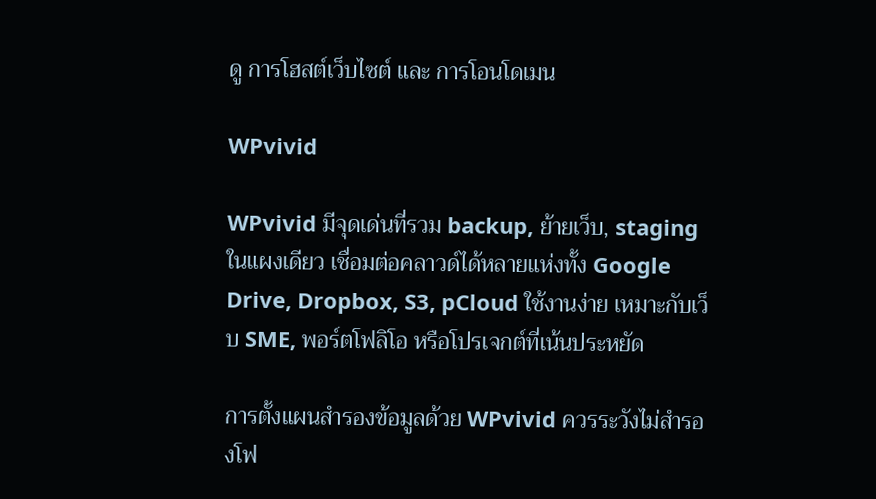ดู การโฮสต์เว็บไซต์ และ การโอนโดเมน

WPvivid

WPvivid มีจุดเด่นที่รวม backup, ย้ายเว็บ, staging ในแผงเดียว เชื่อมต่อคลาวด์ได้หลายแห่งทั้ง Google Drive, Dropbox, S3, pCloud ใช้งานง่าย เหมาะกับเว็บ SME, พอร์ตโฟลิโอ หรือโปรเจกต์ที่เน้นประหยัด

การตั้งแผนสำรองข้อมูลด้วย WPvivid ควรระวังไม่สำรองโฟ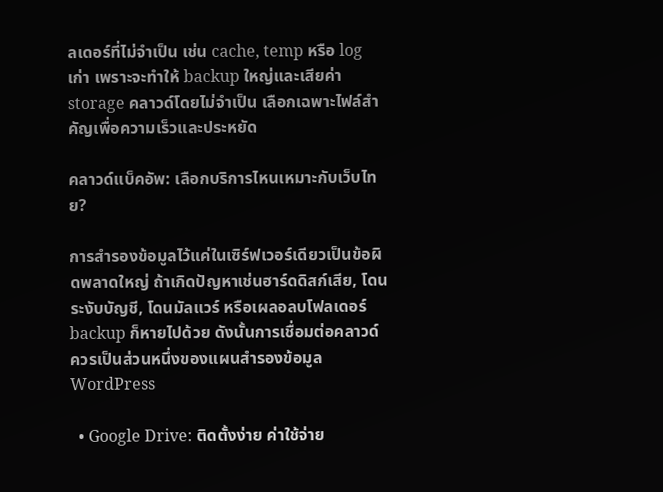ลเดอร์ที่ไม่จำเป็น เช่น cache, temp หรือ log เก่า เพราะจะทำให้ backup ใหญ่และเสียค่า storage คลาวด์โดยไม่จำเป็น เลือกเฉพาะไฟล์สำคัญเพื่อความเร็วและประหยัด

คลาวด์แบ็คอัพ: เลือกบริการไหนเหมาะกับเว็บไทย?

การสำรองข้อมูลไว้แค่ในเซิร์ฟเวอร์เดียวเป็นข้อผิดพลาดใหญ่ ถ้าเกิดปัญหาเช่นฮาร์ดดิสก์เสีย, โดนระงับบัญชี, โดนมัลแวร์ หรือเผลอลบโฟลเดอร์ backup ก็หายไปด้วย ดังนั้นการเชื่อมต่อคลาวด์ควรเป็นส่วนหนึ่งของแผนสำรองข้อมูล WordPress

  • Google Drive: ติดตั้งง่าย ค่าใช้จ่าย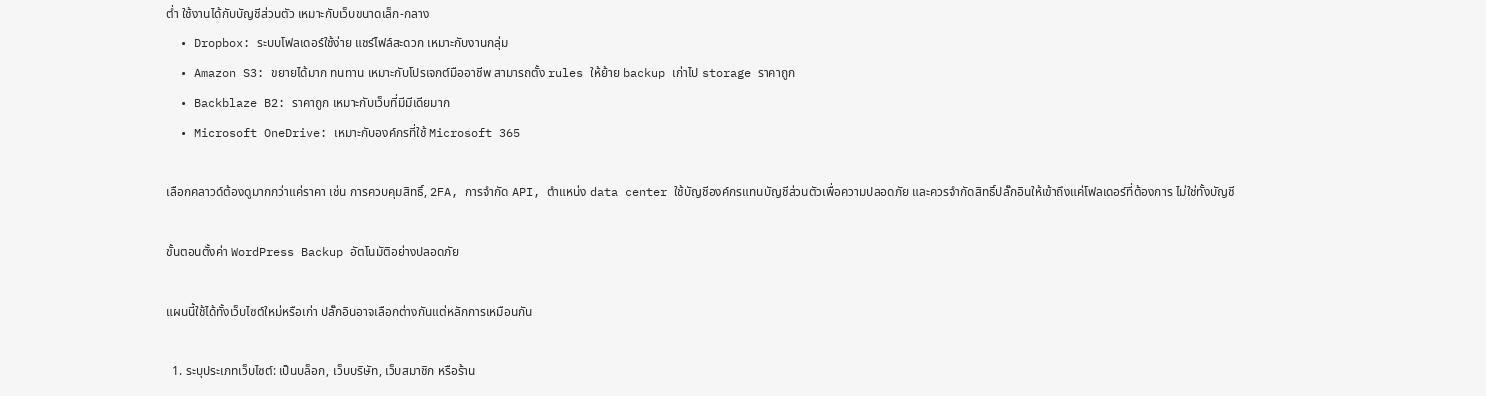ต่ำ ใช้งานได้กับบัญชีส่วนตัว เหมาะกับเว็บขนาดเล็ก-กลาง
  • Dropbox: ระบบโฟลเดอร์ใช้ง่าย แชร์ไฟล์สะดวก เหมาะกับงานกลุ่ม
  • Amazon S3: ขยายได้มาก ทนทาน เหมาะกับโปรเจกต์มืออาชีพ สามารถตั้ง rules ให้ย้าย backup เก่าไป storage ราคาถูก
  • Backblaze B2: ราคาถูก เหมาะกับเว็บที่มีมีเดียมาก
  • Microsoft OneDrive: เหมาะกับองค์กรที่ใช้ Microsoft 365

เลือกคลาวด์ต้องดูมากกว่าแค่ราคา เช่น การควบคุมสิทธิ์, 2FA, การจำกัด API, ตำแหน่ง data center ใช้บัญชีองค์กรแทนบัญชีส่วนตัวเพื่อความปลอดภัย และควรจำกัดสิทธิ์ปลั๊กอินให้เข้าถึงแค่โฟลเดอร์ที่ต้องการ ไม่ใช่ทั้งบัญชี

ขั้นตอนตั้งค่า WordPress Backup อัตโนมัติอย่างปลอดภัย

แผนนี้ใช้ได้ทั้งเว็บไซต์ใหม่หรือเก่า ปลั๊กอินอาจเลือกต่างกันแต่หลักการเหมือนกัน

  1. ระบุประเภทเว็บไซต์: เป็นบล็อก, เว็บบริษัท, เว็บสมาชิก หรือร้าน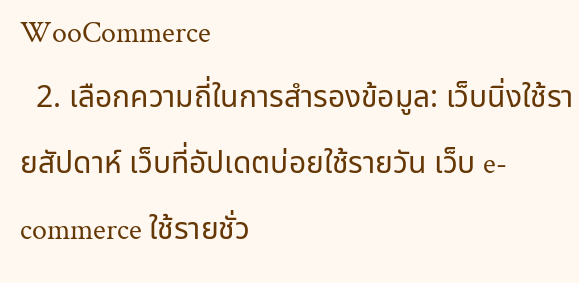WooCommerce
  2. เลือกความถี่ในการสำรองข้อมูล: เว็บนิ่งใช้รายสัปดาห์ เว็บที่อัปเดตบ่อยใช้รายวัน เว็บ e-commerce ใช้รายชั่ว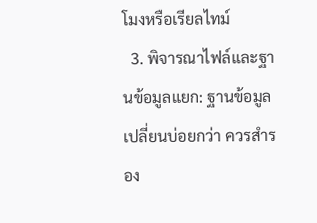โมงหรือเรียลไทม์
  3. พิจารณาไฟล์และฐานข้อมูลแยก: ฐานข้อมูลเปลี่ยนบ่อยกว่า ควรสำรอง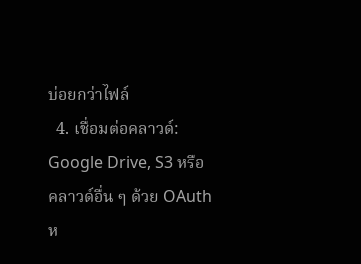บ่อยกว่าไฟล์
  4. เชื่อมต่อคลาวด์: Google Drive, S3 หรือคลาวด์อื่น ๆ ด้วย OAuth ห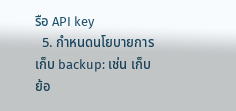รือ API key
  5. กำหนดนโยบายการเก็บ backup: เช่น เก็บย้อ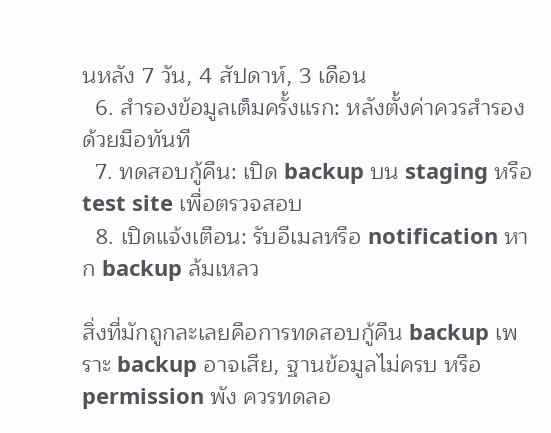นหลัง 7 วัน, 4 สัปดาห์, 3 เดือน
  6. สำรองข้อมูลเต็มครั้งแรก: หลังตั้งค่าควรสำรองด้วยมือทันที
  7. ทดสอบกู้คืน: เปิด backup บน staging หรือ test site เพื่อตรวจสอบ
  8. เปิดแจ้งเตือน: รับอีเมลหรือ notification หาก backup ล้มเหลว

สิ่งที่มักถูกละเลยคือการทดสอบกู้คืน backup เพราะ backup อาจเสีย, ฐานข้อมูลไม่ครบ หรือ permission พัง ควรทดลอ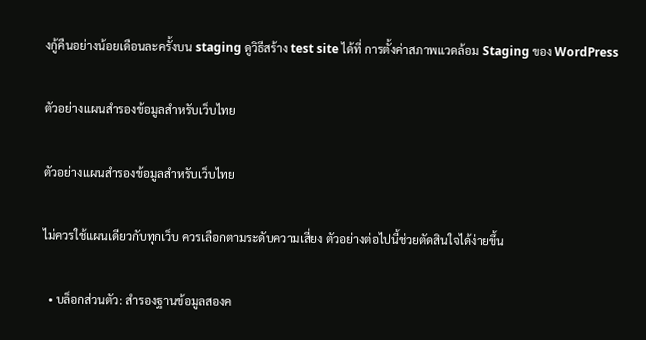งกู้คืนอย่างน้อยเดือนละครั้งบน staging ดูวิธีสร้าง test site ได้ที่ การตั้งค่าสภาพแวดล้อม Staging ของ WordPress

ตัวอย่างแผนสำรองข้อมูลสำหรับเว็บไทย

ตัวอย่างแผนสำรองข้อมูลสำหรับเว็บไทย

ไม่ควรใช้แผนเดียวกับทุกเว็บ ควรเลือกตามระดับความเสี่ยง ตัวอย่างต่อไปนี้ช่วยตัดสินใจได้ง่ายขึ้น

  • บล็อกส่วนตัว: สำรองฐานข้อมูลสองค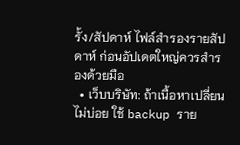รั้ง/สัปดาห์ ไฟล์สำรองรายสัปดาห์ ก่อนอัปเดตใหญ่ควรสำรองด้วยมือ
  • เว็บบริษัท: ถ้าเนื้อหาเปลี่ยนไม่บ่อย ใช้ backup ราย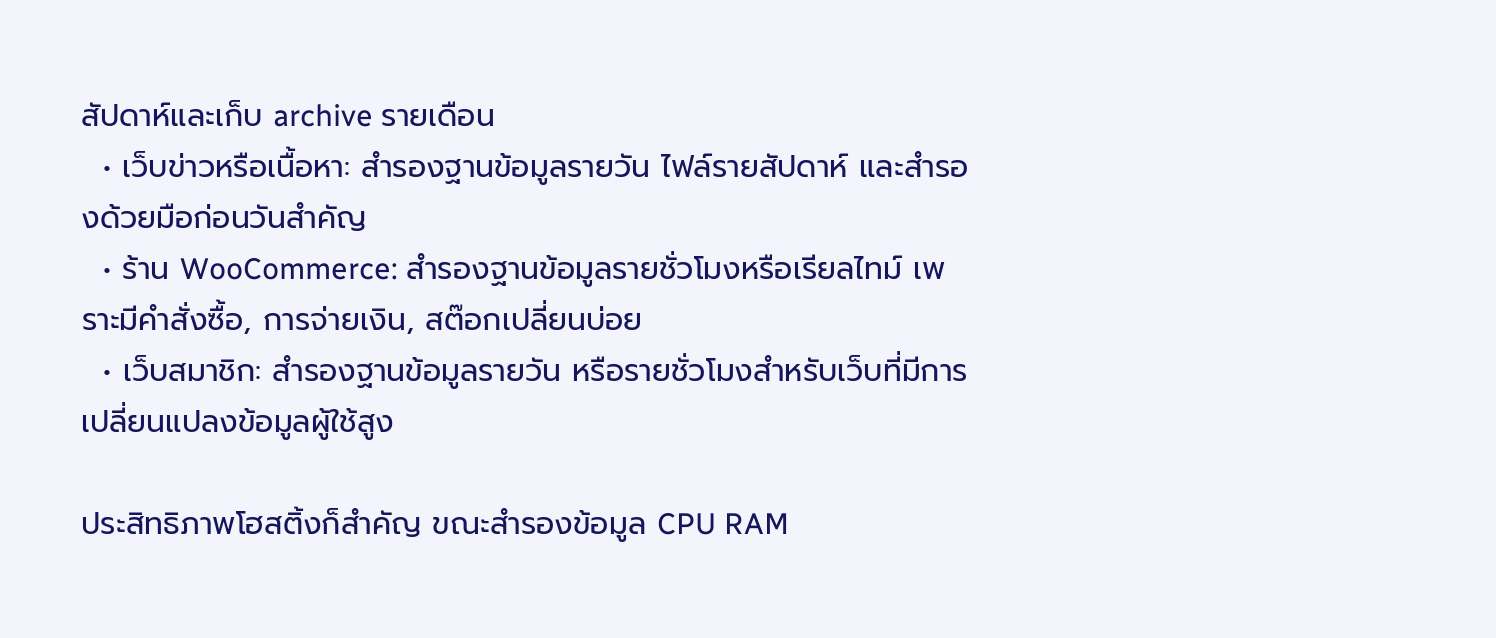สัปดาห์และเก็บ archive รายเดือน
  • เว็บข่าวหรือเนื้อหา: สำรองฐานข้อมูลรายวัน ไฟล์รายสัปดาห์ และสำรองด้วยมือก่อนวันสำคัญ
  • ร้าน WooCommerce: สำรองฐานข้อมูลรายชั่วโมงหรือเรียลไทม์ เพราะมีคำสั่งซื้อ, การจ่ายเงิน, สต๊อกเปลี่ยนบ่อย
  • เว็บสมาชิก: สำรองฐานข้อมูลรายวัน หรือรายชั่วโมงสำหรับเว็บที่มีการเปลี่ยนแปลงข้อมูลผู้ใช้สูง

ประสิทธิภาพโฮสติ้งก็สำคัญ ขณะสำรองข้อมูล CPU RAM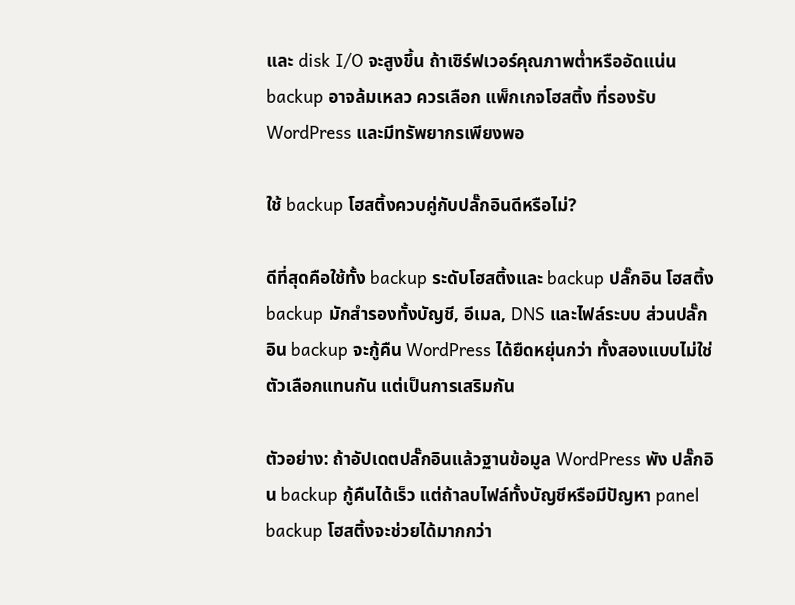และ disk I/O จะสูงขึ้น ถ้าเซิร์ฟเวอร์คุณภาพต่ำหรืออัดแน่น backup อาจล้มเหลว ควรเลือก แพ็กเกจโฮสติ้ง ที่รองรับ WordPress และมีทรัพยากรเพียงพอ

ใช้ backup โฮสติ้งควบคู่กับปลั๊กอินดีหรือไม่?

ดีที่สุดคือใช้ทั้ง backup ระดับโฮสติ้งและ backup ปลั๊กอิน โฮสติ้ง backup มักสำรองทั้งบัญชี, อีเมล, DNS และไฟล์ระบบ ส่วนปลั๊กอิน backup จะกู้คืน WordPress ได้ยืดหยุ่นกว่า ทั้งสองแบบไม่ใช่ตัวเลือกแทนกัน แต่เป็นการเสริมกัน

ตัวอย่าง: ถ้าอัปเดตปลั๊กอินแล้วฐานข้อมูล WordPress พัง ปลั๊กอิน backup กู้คืนได้เร็ว แต่ถ้าลบไฟล์ทั้งบัญชีหรือมีปัญหา panel backup โฮสติ้งจะช่วยได้มากกว่า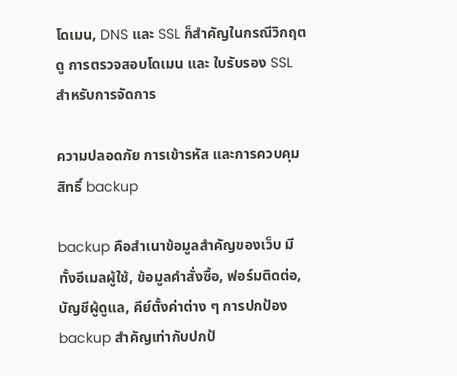โดเมน, DNS และ SSL ก็สำคัญในกรณีวิกฤต ดู การตรวจสอบโดเมน และ ใบรับรอง SSL สำหรับการจัดการ

ความปลอดภัย การเข้ารหัส และการควบคุมสิทธิ์ backup

backup คือสำเนาข้อมูลสำคัญของเว็บ มีทั้งอีเมลผู้ใช้, ข้อมูลคำสั่งซื้อ, ฟอร์มติดต่อ, บัญชีผู้ดูแล, คีย์ตั้งค่าต่าง ๆ การปกป้อง backup สำคัญเท่ากับปกป้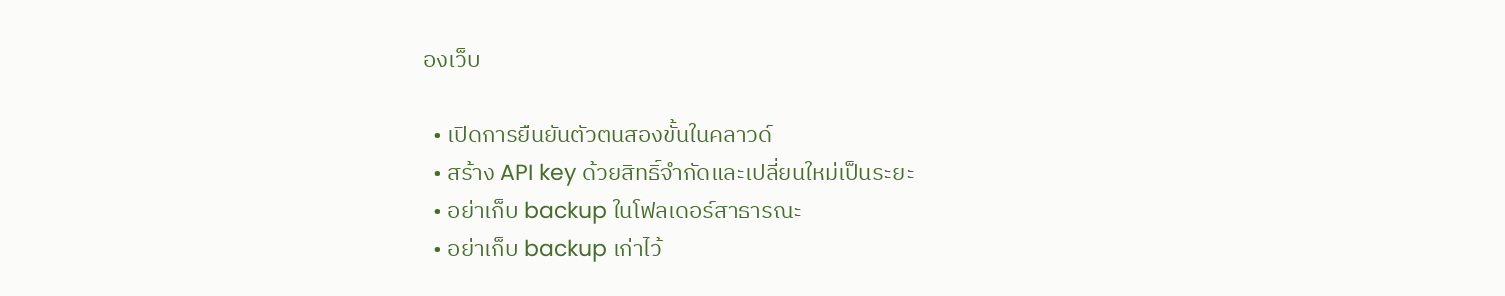องเว็บ

  • เปิดการยืนยันตัวตนสองขั้นในคลาวด์
  • สร้าง API key ด้วยสิทธิ์จำกัดและเปลี่ยนใหม่เป็นระยะ
  • อย่าเก็บ backup ในโฟลเดอร์สาธารณะ
  • อย่าเก็บ backup เก่าไว้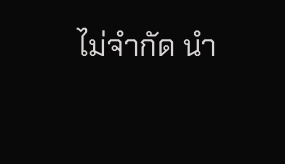ไม่จำกัด นำ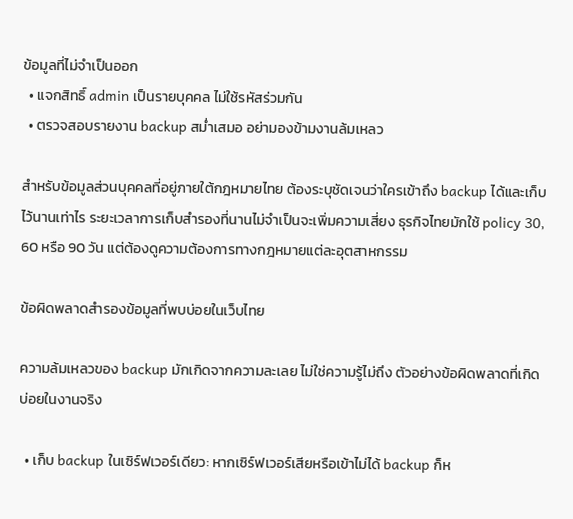ข้อมูลที่ไม่จำเป็นออก
  • แจกสิทธิ์ admin เป็นรายบุคคล ไม่ใช้รหัสร่วมกัน
  • ตรวจสอบรายงาน backup สม่ำเสมอ อย่ามองข้ามงานล้มเหลว

สำหรับข้อมูลส่วนบุคคลที่อยู่ภายใต้กฎหมายไทย ต้องระบุชัดเจนว่าใครเข้าถึง backup ได้และเก็บไว้นานเท่าไร ระยะเวลาการเก็บสำรองที่นานไม่จำเป็นจะเพิ่มความเสี่ยง ธุรกิจไทยมักใช้ policy 30, 60 หรือ 90 วัน แต่ต้องดูความต้องการทางกฎหมายแต่ละอุตสาหกรรม

ข้อผิดพลาดสำรองข้อมูลที่พบบ่อยในเว็บไทย

ความล้มเหลวของ backup มักเกิดจากความละเลย ไม่ใช่ความรู้ไม่ถึง ตัวอย่างข้อผิดพลาดที่เกิดบ่อยในงานจริง

  • เก็บ backup ในเซิร์ฟเวอร์เดียว: หากเซิร์ฟเวอร์เสียหรือเข้าไม่ได้ backup ก็ห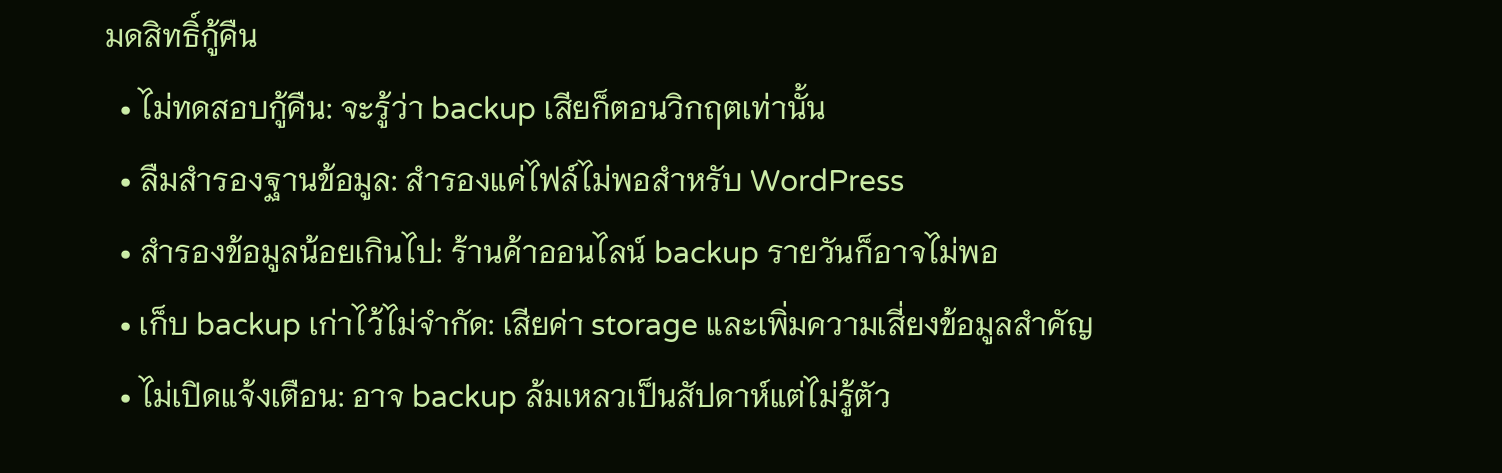มดสิทธิ์กู้คืน
  • ไม่ทดสอบกู้คืน: จะรู้ว่า backup เสียก็ตอนวิกฤตเท่านั้น
  • ลืมสำรองฐานข้อมูล: สำรองแค่ไฟล์ไม่พอสำหรับ WordPress
  • สำรองข้อมูลน้อยเกินไป: ร้านค้าออนไลน์ backup รายวันก็อาจไม่พอ
  • เก็บ backup เก่าไว้ไม่จำกัด: เสียค่า storage และเพิ่มความเสี่ยงข้อมูลสำคัญ
  • ไม่เปิดแจ้งเตือน: อาจ backup ล้มเหลวเป็นสัปดาห์แต่ไม่รู้ตัว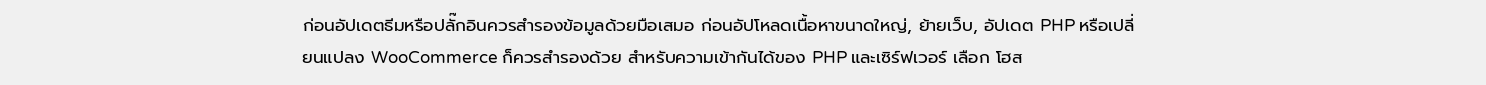ก่อนอัปเดตธีมหรือปลั๊กอินควรสำรองข้อมูลด้วยมือเสมอ ก่อนอัปโหลดเนื้อหาขนาดใหญ่, ย้ายเว็บ, อัปเดต PHP หรือเปลี่ยนแปลง WooCommerce ก็ควรสำรองด้วย สำหรับความเข้ากันได้ของ PHP และเซิร์ฟเวอร์ เลือก โฮส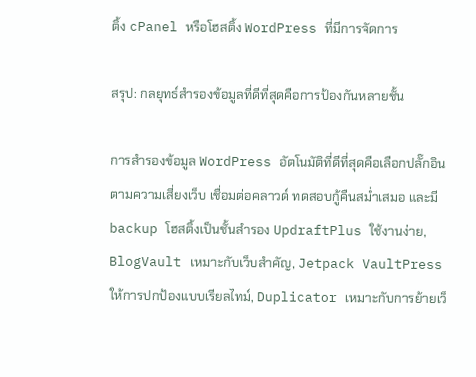ติ้ง cPanel หรือโฮสติ้ง WordPress ที่มีการจัดการ

สรุป: กลยุทธ์สำรองข้อมูลที่ดีที่สุดคือการป้องกันหลายชั้น

การสำรองข้อมูล WordPress อัตโนมัติที่ดีที่สุดคือเลือกปลั๊กอินตามความเสี่ยงเว็บ เชื่อมต่อคลาวด์ ทดสอบกู้คืนสม่ำเสมอ และมี backup โฮสติ้งเป็นชั้นสำรอง UpdraftPlus ใช้งานง่าย, BlogVault เหมาะกับเว็บสำคัญ, Jetpack VaultPress ให้การปกป้องแบบเรียลไทม์, Duplicator เหมาะกับการย้ายเว็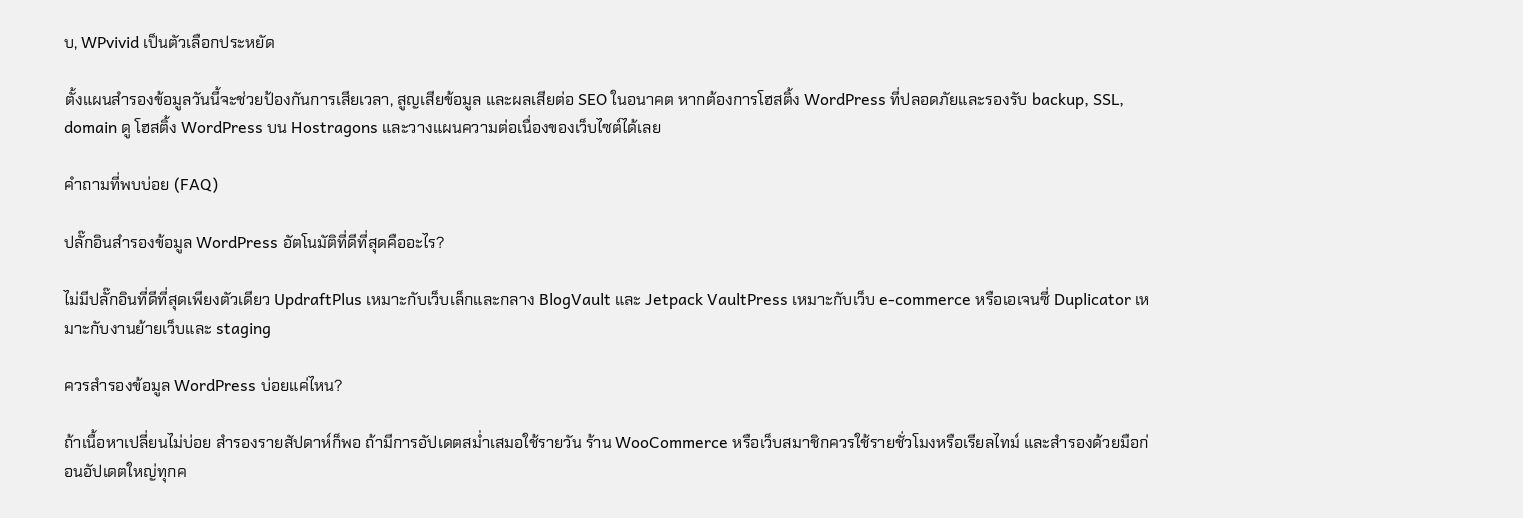บ, WPvivid เป็นตัวเลือกประหยัด

ตั้งแผนสำรองข้อมูลวันนี้จะช่วยป้องกันการเสียเวลา, สูญเสียข้อมูล และผลเสียต่อ SEO ในอนาคต หากต้องการโฮสติ้ง WordPress ที่ปลอดภัยและรองรับ backup, SSL, domain ดู โฮสติ้ง WordPress บน Hostragons และวางแผนความต่อเนื่องของเว็บไซต์ได้เลย

คำถามที่พบบ่อย (FAQ)

ปลั๊กอินสำรองข้อมูล WordPress อัตโนมัติที่ดีที่สุดคืออะไร?

ไม่มีปลั๊กอินที่ดีที่สุดเพียงตัวเดียว UpdraftPlus เหมาะกับเว็บเล็กและกลาง BlogVault และ Jetpack VaultPress เหมาะกับเว็บ e-commerce หรือเอเจนซี่ Duplicator เหมาะกับงานย้ายเว็บและ staging

ควรสำรองข้อมูล WordPress บ่อยแค่ไหน?

ถ้าเนื้อหาเปลี่ยนไม่บ่อย สำรองรายสัปดาห์ก็พอ ถ้ามีการอัปเดตสม่ำเสมอใช้รายวัน ร้าน WooCommerce หรือเว็บสมาชิกควรใช้รายชั่วโมงหรือเรียลไทม์ และสำรองด้วยมือก่อนอัปเดตใหญ่ทุกค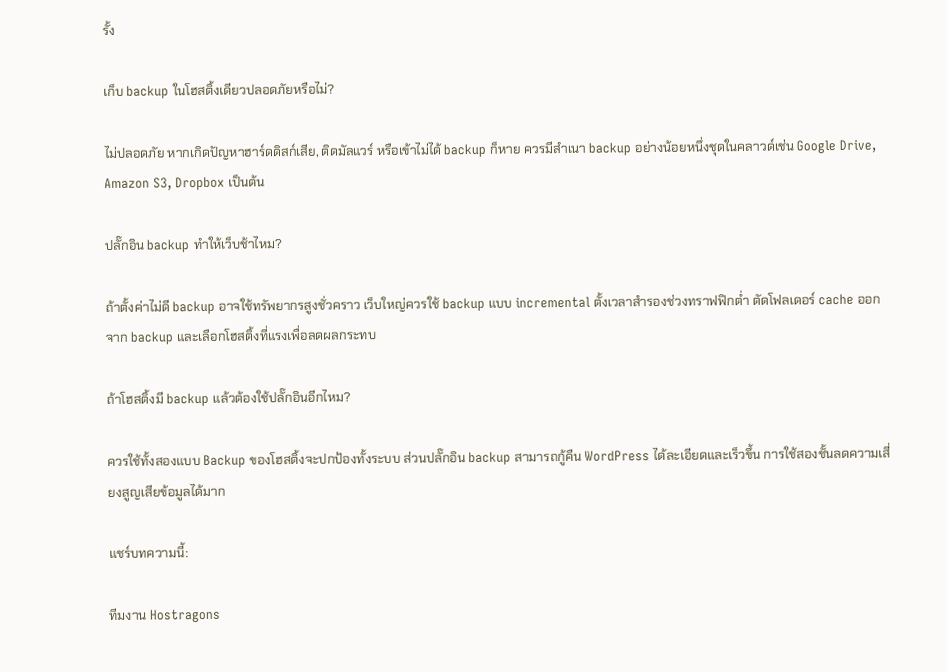รั้ง

เก็บ backup ในโฮสติ้งเดียวปลอดภัยหรือไม่?

ไม่ปลอดภัย หากเกิดปัญหาฮาร์ดดิสก์เสีย, ติดมัลแวร์ หรือเข้าไม่ได้ backup ก็หาย ควรมีสำเนา backup อย่างน้อยหนึ่งชุดในคลาวด์เช่น Google Drive, Amazon S3, Dropbox เป็นต้น

ปลั๊กอิน backup ทำให้เว็บช้าไหม?

ถ้าตั้งค่าไม่ดี backup อาจใช้ทรัพยากรสูงชั่วคราว เว็บใหญ่ควรใช้ backup แบบ incremental ตั้งเวลาสำรองช่วงทราฟฟิกต่ำ ตัดโฟลเดอร์ cache ออกจาก backup และเลือกโฮสติ้งที่แรงเพื่อลดผลกระทบ

ถ้าโฮสติ้งมี backup แล้วต้องใช้ปลั๊กอินอีกไหม?

ควรใช้ทั้งสองแบบ Backup ของโฮสติ้งจะปกป้องทั้งระบบ ส่วนปลั๊กอิน backup สามารถกู้คืน WordPress ได้ละเอียดและเร็วขึ้น การใช้สองชั้นลดความเสี่ยงสูญเสียข้อมูลได้มาก

แชร์บทความนี้:

ทีมงาน Hostragons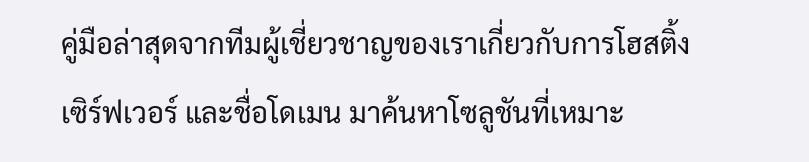คู่มือล่าสุดจากทีมผู้เชี่ยวชาญของเราเกี่ยวกับการโฮสติ้ง เซิร์ฟเวอร์ และชื่อโดเมน มาค้นหาโซลูชันที่เหมาะ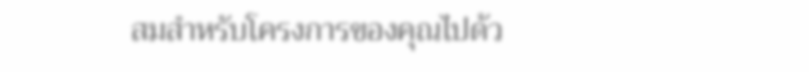สมสำหรับโครงการของคุณไปด้ว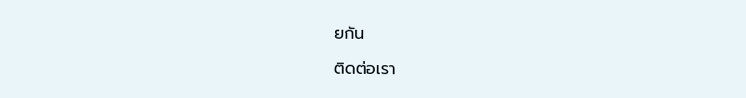ยกัน

ติดต่อเรา